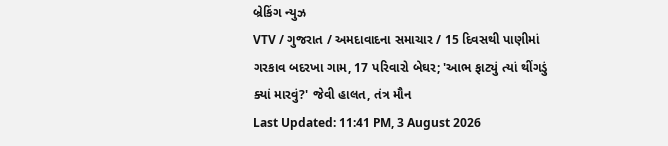બ્રેકિંગ ન્યુઝ
VTV / ગુજરાત / અમદાવાદના સમાચાર / 15 દિવસથી પાણીમાં ગરકાવ બદરખા ગામ, 17 પરિવારો બેઘર; 'આભ ફાટ્યું ત્યાં થીંગડું ક્યાં મારવું?' જેવી હાલત, તંત્ર મૌન
Last Updated: 11:41 PM, 3 August 2026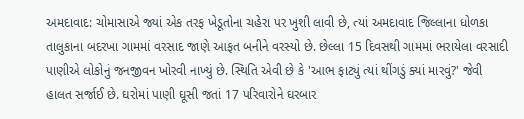અમદાવાદ: ચોમાસાએ જ્યાં એક તરફ ખેડૂતોના ચહેરા પર ખુશી લાવી છે, ત્યાં અમદાવાદ જિલ્લાના ધોળકા તાલુકાના બદરખા ગામમાં વરસાદ જાણે આફત બનીને વરસ્યો છે. છેલ્લા 15 દિવસથી ગામમાં ભરાયેલા વરસાદી પાણીએ લોકોનું જનજીવન ખોરવી નાખ્યું છે. સ્થિતિ એવી છે કે 'આભ ફાટ્યું ત્યાં થીંગડું ક્યાં મારવું?' જેવી હાલત સર્જાઈ છે. ઘરોમાં પાણી ઘૂસી જતાં 17 પરિવારોને ઘરબાર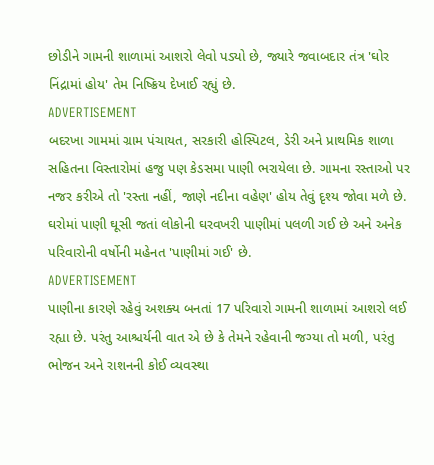છોડીને ગામની શાળામાં આશરો લેવો પડ્યો છે, જ્યારે જવાબદાર તંત્ર 'ઘોર નિંદ્રામાં હોય' તેમ નિષ્ક્રિય દેખાઈ રહ્યું છે.
ADVERTISEMENT
બદરખા ગામમાં ગ્રામ પંચાયત, સરકારી હોસ્પિટલ, ડેરી અને પ્રાથમિક શાળા સહિતના વિસ્તારોમાં હજુ પણ કેડસમા પાણી ભરાયેલા છે. ગામના રસ્તાઓ પર નજર કરીએ તો 'રસ્તા નહીં, જાણે નદીના વહેણ' હોય તેવું દૃશ્ય જોવા મળે છે. ઘરોમાં પાણી ઘૂસી જતાં લોકોની ઘરવખરી પાણીમાં પલળી ગઈ છે અને અનેક પરિવારોની વર્ષોની મહેનત 'પાણીમાં ગઈ' છે.
ADVERTISEMENT
પાણીના કારણે રહેવું અશક્ય બનતાં 17 પરિવારો ગામની શાળામાં આશરો લઈ રહ્યા છે. પરંતુ આશ્ચર્યની વાત એ છે કે તેમને રહેવાની જગ્યા તો મળી, પરંતુ ભોજન અને રાશનની કોઈ વ્યવસ્થા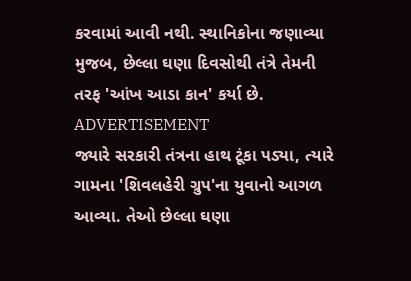કરવામાં આવી નથી. સ્થાનિકોના જણાવ્યા મુજબ, છેલ્લા ઘણા દિવસોથી તંત્રે તેમની તરફ 'આંખ આડા કાન' કર્યા છે.
ADVERTISEMENT
જ્યારે સરકારી તંત્રના હાથ ટૂંકા પડ્યા, ત્યારે ગામના 'શિવલહેરી ગ્રુપ'ના યુવાનો આગળ આવ્યા. તેઓ છેલ્લા ઘણા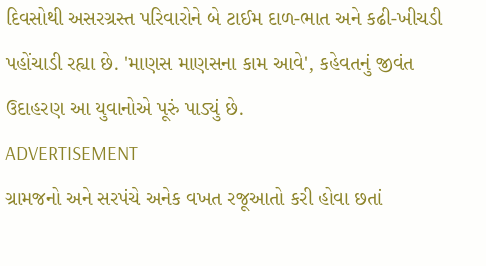દિવસોથી અસરગ્રસ્ત પરિવારોને બે ટાઈમ દાળ-ભાત અને કઢી-ખીચડી પહોંચાડી રહ્યા છે. 'માણસ માણસના કામ આવે', કહેવતનું જીવંત ઉદાહરણ આ યુવાનોએ પૂરું પાડ્યું છે.
ADVERTISEMENT
ગ્રામજનો અને સરપંચે અનેક વખત રજૂઆતો કરી હોવા છતાં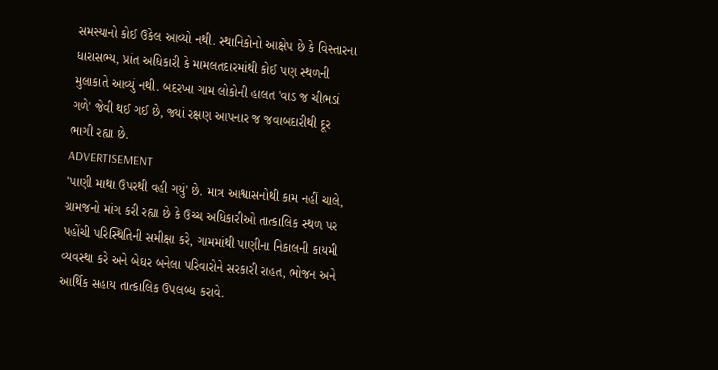સમસ્યાનો કોઈ ઉકેલ આવ્યો નથી. સ્થાનિકોનો આક્ષેપ છે કે વિસ્તારના ધારાસભ્ય, પ્રાંત અધિકારી કે મામલતદારમાંથી કોઈ પણ સ્થળની મુલાકાતે આવ્યું નથી. બદરખા ગામ લોકોની હાલત 'વાડ જ ચીભડાં ગળે' જેવી થઈ ગઈ છે, જ્યાં રક્ષણ આપનાર જ જવાબદારીથી દૂર ભાગી રહ્યા છે.
ADVERTISEMENT
'પાણી માથા ઉપરથી વહી ગયું' છે. માત્ર આશ્વાસનોથી કામ નહીં ચાલે, ગ્રામજનો માંગ કરી રહ્યા છે કે ઉચ્ચ અધિકારીઓ તાત્કાલિક સ્થળ પર પહોંચી પરિસ્થિતિની સમીક્ષા કરે, ગામમાંથી પાણીના નિકાલની કાયમી વ્યવસ્થા કરે અને બેઘર બનેલા પરિવારોને સરકારી રાહત, ભોજન અને આર્થિક સહાય તાત્કાલિક ઉપલબ્ધ કરાવે.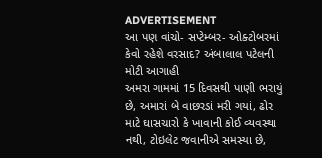ADVERTISEMENT
આ પણ વાંચો- સપ્ટેમ્બર- ઓક્ટોબરમાં કેવો રહેશે વરસાદ? અંબાલાલ પટેલની મોટી આગાહી
અમરા ગામમાં 15 દિવસથી પાણી ભરાયું છે, અમારાં બે વાછરડાં મરી ગયાં, ઢોર માટે ઘાસચારો કે ખાવાની કોઈ વ્યવસ્થા નથી, ટોઇલેટ જવાનીએ સમસ્યા છે,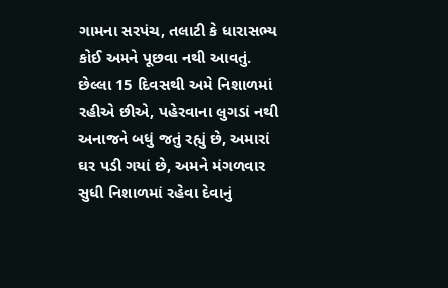ગામના સરપંચ, તલાટી કે ધારાસભ્ય કોઈ અમને પૂછવા નથી આવતું.
છેલ્લા 15 દિવસથી અમે નિશાળમાં રહીએ છીએ, પહેરવાના લુગડાં નથી અનાજને બધું જતું રહ્યું છે, અમારાં ઘર પડી ગયાં છે, અમને મંગળવાર સુધી નિશાળમાં રહેવા દેવાનું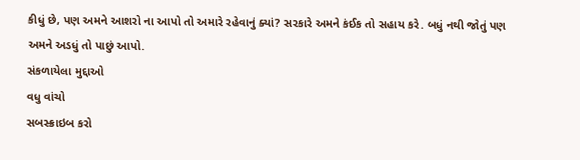કીધું છે, પણ અમને આશરો ના આપો તો અમારે રહેવાનું ક્યાં? સરકારે અમને કંઈક તો સહાય કરે. બધું નથી જોતું પણ અમને અડધું તો પાછું આપો.
સંકળાયેલા મુદ્દાઓ
વધુ વાંચો
સબસ્ક્રાઇબ કરો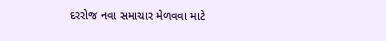દરરોજ નવા સમાચાર મેળવવા માટે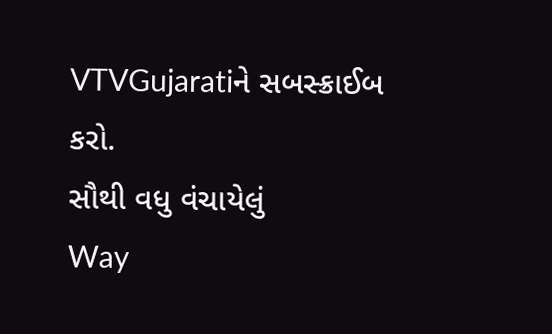VTVGujaratiને સબસ્ક્રાઈબ કરો.
સૌથી વધુ વંચાયેલું
Way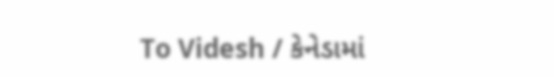To Videsh / કેનેડામાં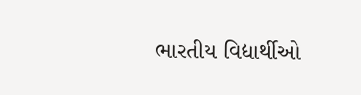ભારતીય વિદ્યાર્થીઓ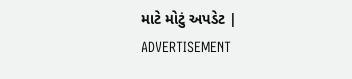માટે મોટું અપડેટ |
ADVERTISEMENT